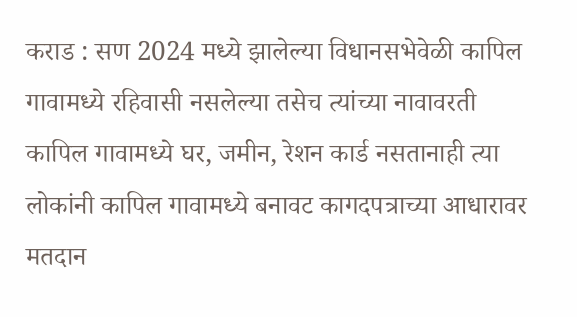कराड : सण 2024 मध्ये झालेल्या विधानसभेवेळी कापिल गावामध्ये रहिवासी नसलेल्या तसेच त्यांच्या नावावरती कापिल गावामध्ये घर, जमीन, रेशन कार्ड नसतानाही त्या लोकांनी कापिल गावामध्ये बनावट कागदपत्राच्या आधारावर मतदान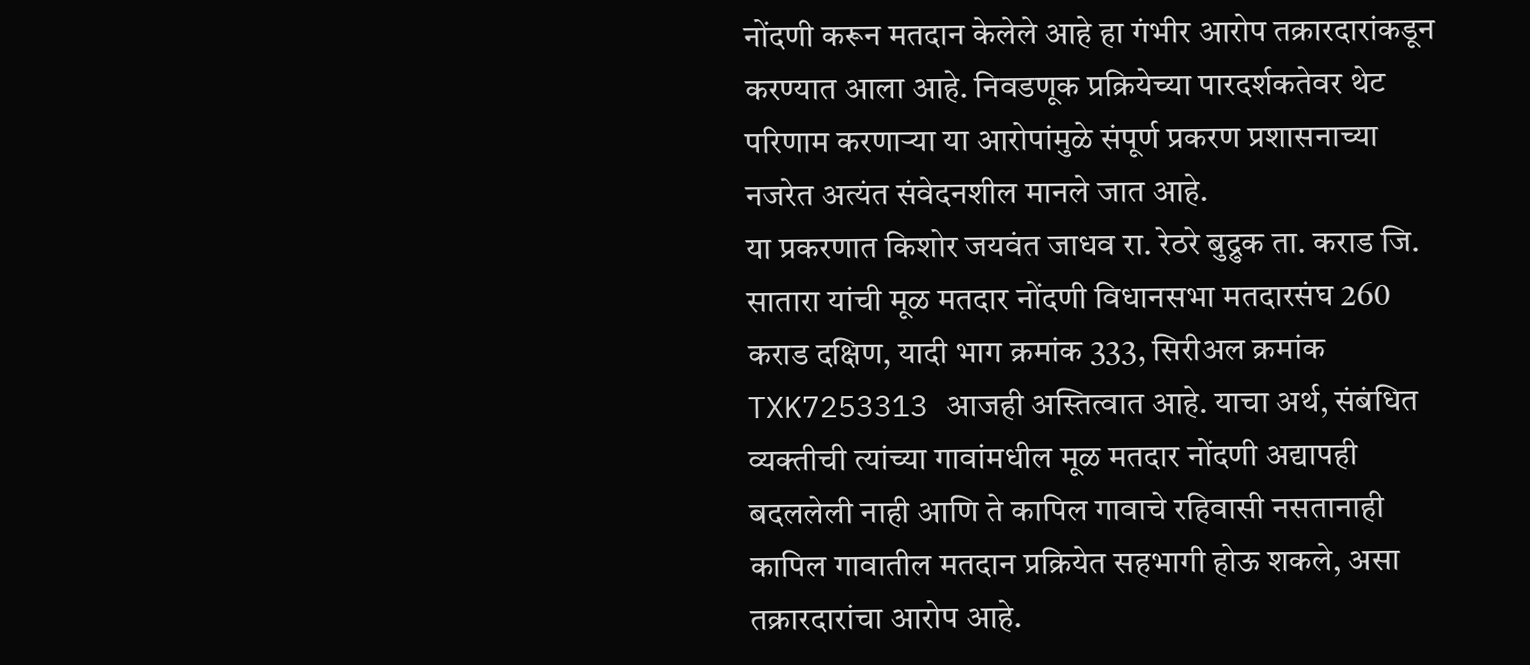नोंदणी करून मतदान केलेले आहे हा गंभीर आरोप तक्रारदारांकडून करण्यात आला आहे. निवडणूक प्रक्रियेच्या पारदर्शकतेवर थेट परिणाम करणाऱ्या या आरोपांमुळे संपूर्ण प्रकरण प्रशासनाच्या नजरेत अत्यंत संवेदनशील मानले जात आहे.
या प्रकरणात किशोर जयवंत जाधव रा. रेठरे बुद्रुक ता. कराड जि. सातारा यांची मूळ मतदार नोंदणी विधानसभा मतदारसंघ 260 कराड दक्षिण, यादी भाग क्रमांक 333, सिरीअल क्रमांक TXK7253313 आजही अस्तित्वात आहे. याचा अर्थ, संबंधित व्यक्तीची त्यांच्या गावांमधील मूळ मतदार नोंदणी अद्यापही बदललेली नाही आणि ते कापिल गावाचे रहिवासी नसतानाही कापिल गावातील मतदान प्रक्रियेत सहभागी होऊ शकले, असा तक्रारदारांचा आरोप आहे.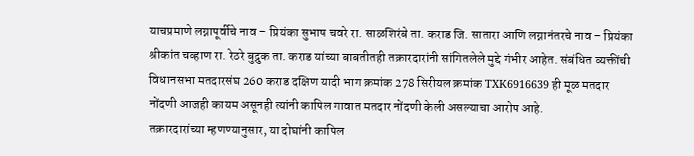याचप्रमाणे लग्नापूर्वीचे नाव – प्रियंका सुभाष चवरे रा. साळशिरंबे ता. कराड जि. सातारा आणि लग्नानंतरचे नाव – प्रियंका श्रीकांत चव्हाण रा. रेठरे बुद्रुक ता. कराड यांच्या बाबतीतही तक्रारदारांनी सांगितलेले मुद्दे गंभीर आहेत. संबंधित व्यक्तींची विधानसभा मतदारसंघ 260 कराड दक्षिण यादी भाग क्रमांक 278 सिरीयल क्रमांक TXK6916639 ही मूळ मतदार नोंदणी आजही कायम असूनही त्यांनी कापिल गावात मतदार नोंदणी केली असल्याचा आरोप आहे.
तक्रारदारांच्या म्हणण्यानुसार, या दोघांनी कापिल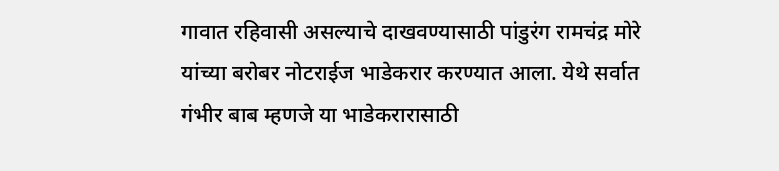गावात रहिवासी असल्याचे दाखवण्यासाठी पांडुरंग रामचंद्र मोरे यांच्या बरोबर नोटराईज भाडेकरार करण्यात आला. येथे सर्वात गंभीर बाब म्हणजे या भाडेकरारासाठी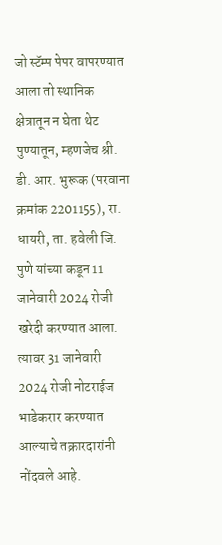जो स्टॅम्प पेपर वापरण्यात आला तो स्थानिक क्षेत्रातून न घेता थेट पुण्यातून, म्हणजेच श्री. डी. आर. भुरूक (परवाना क्रमांक 2201155), रा. धायरी, ता. हवेली जि. पुणे यांच्या कडून 11 जानेवारी 2024 रोजी खरेदी करण्यात आला. त्यावर 31 जानेवारी 2024 रोजी नोटराईज भाडेकरार करण्यात आल्याचे तक्रारदारांनी नोंदवले आहे.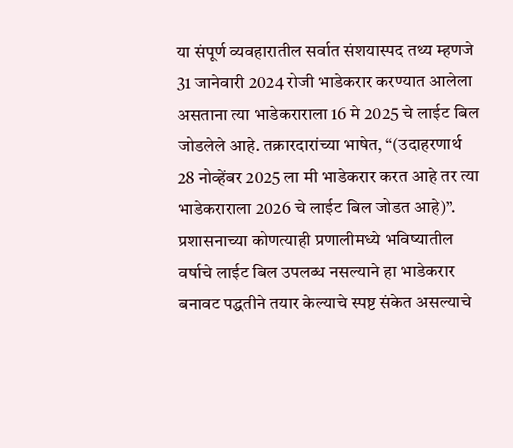या संपूर्ण व्यवहारातील सर्वात संशयास्पद तथ्य म्हणजे 31 जानेवारी 2024 रोजी भाडेकरार करण्यात आलेला असताना त्या भाडेकराराला 16 मे 2025 चे लाईट बिल जोडलेले आहे. तक्रारदारांच्या भाषेत, “(उदाहरणार्थ 28 नोव्हेंबर 2025 ला मी भाडेकरार करत आहे तर त्या भाडेकराराला 2026 चे लाईट बिल जोडत आहे)”. प्रशासनाच्या कोणत्याही प्रणालीमध्ये भविष्यातील वर्षाचे लाईट बिल उपलब्ध नसल्याने हा भाडेकरार बनावट पद्धतीने तयार केल्याचे स्पष्ट संकेत असल्याचे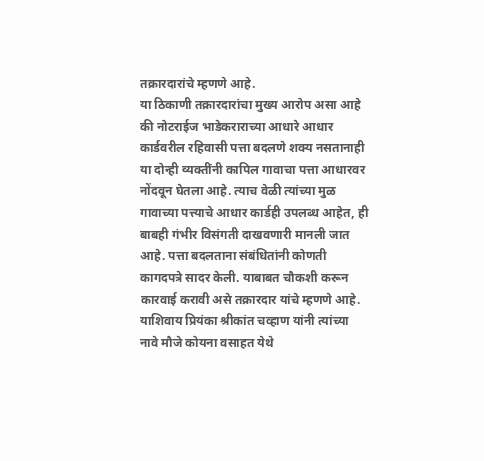तक्रारदारांचे म्हणणे आहे.
या ठिकाणी तक्रारदारांचा मुख्य आरोप असा आहे की नोटराईज भाडेकराराच्या आधारे आधार कार्डवरील रहिवासी पत्ता बदलणे शक्य नसतानाही या दोन्ही व्यक्तींनी कापिल गावाचा पत्ता आधारवर नोंदवून घेतला आहे. त्याच वेळी त्यांच्या मुळ गावाच्या पत्त्याचे आधार कार्डही उपलब्ध आहेत, ही बाबही गंभीर विसंगती दाखवणारी मानली जात आहे. पत्ता बदलताना संबंधितांनी कोणती कागदपत्रे सादर केली. याबाबत चौकशी करून कारवाई करावी असे तक्रारदार यांचे म्हणणे आहे.
याशिवाय प्रियंका श्रीकांत चव्हाण यांनी त्यांच्या नावे मौजे कोयना वसाहत येथे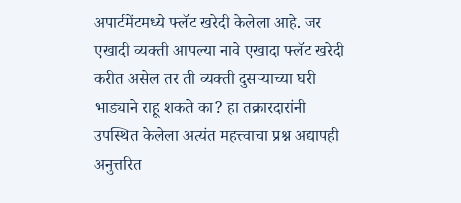अपार्टमेंटमध्ये फ्लॅट खरेदी केलेला आहे. जर एखादी व्यक्ती आपल्या नावे एखादा फ्लॅट खरेदी करीत असेल तर ती व्यक्ती दुसऱ्याच्या घरी भाड्याने राहू शकते का? हा तक्रारदारांनी उपस्थित केलेला अत्यंत महत्त्वाचा प्रश्न अद्यापही अनुत्तरित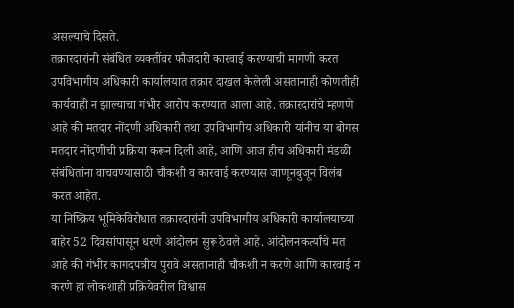असल्याचे दिसते.
तक्रारदारांनी संबंधित व्यक्तींवर फौजदारी कारवाई करण्याची मागणी करत उपविभागीय अधिकारी कार्यालयात तक्रार दाखल केलेली असतानाही कोणतीही कार्यवाही न झाल्याचा गंभीर आरोप करण्यात आला आहे. तक्रारदारांचे म्हणणे आहे की मतदार नोंदणी अधिकारी तथा उपविभागीय अधिकारी यांनीच या बोगस मतदार नोंदणीची प्रक्रिया करून दिली आहे, आणि आज हीच अधिकारी मंडळी संबंधितांना वाचवण्यासाठी चौकशी व कारवाई करण्यास जाणूनबुजून विलंब करत आहेत.
या निष्क्रिय भूमिकेविरोधात तक्रारदारांनी उपविभागीय अधिकारी कार्यालयाच्या बाहेर 52 दिवसांपासून धरणे आंदोलन सुरू ठेवले आहे. आंदोलनकर्त्यांचे मत आहे की गंभीर कागदपत्रीय पुरावे असतानाही चौकशी न करणे आणि कारवाई न करणे हा लोकशाही प्रक्रियेवरील विश्वास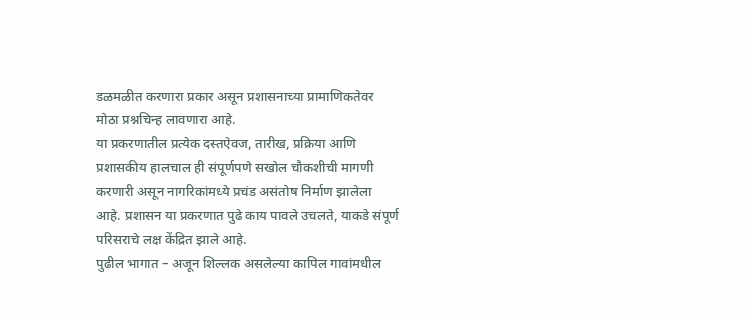डळमळीत करणारा प्रकार असून प्रशासनाच्या प्रामाणिकतेवर मोठा प्रश्नचिन्ह लावणारा आहे.
या प्रकरणातील प्रत्येक दस्तऐवज, तारीख, प्रक्रिया आणि प्रशासकीय हालचाल ही संपूर्णपणे सखोल चौकशीची मागणी करणारी असून नागरिकांमध्ये प्रचंड असंतोष निर्माण झालेला आहे. प्रशासन या प्रकरणात पुढे काय पावले उचलते, याकडे संपूर्ण परिसराचे लक्ष केंद्रित झाले आहे.
पुढील भागात – अजून शिल्लक असलेल्या कापिल गावांमधील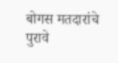बोगस मतदारांचे पुरावे